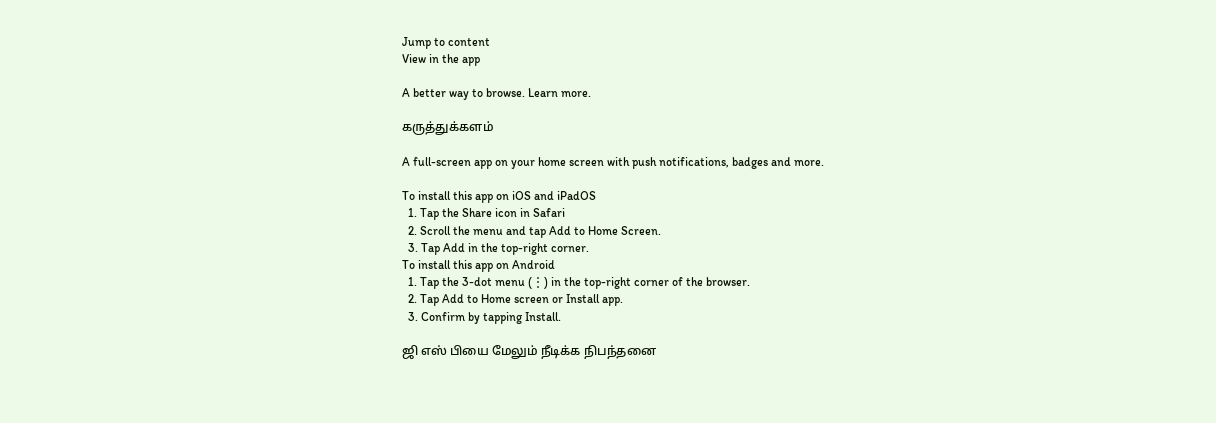Jump to content
View in the app

A better way to browse. Learn more.

கருத்துக்களம்

A full-screen app on your home screen with push notifications, badges and more.

To install this app on iOS and iPadOS
  1. Tap the Share icon in Safari
  2. Scroll the menu and tap Add to Home Screen.
  3. Tap Add in the top-right corner.
To install this app on Android
  1. Tap the 3-dot menu (⋮) in the top-right corner of the browser.
  2. Tap Add to Home screen or Install app.
  3. Confirm by tapping Install.

ஜி எஸ் பியை மேலும் நீடிக்க நிபந்தனை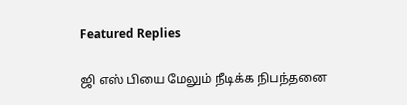Featured Replies

ஜி எஸ் பியை மேலும் நீடிக்க நிபந்தனை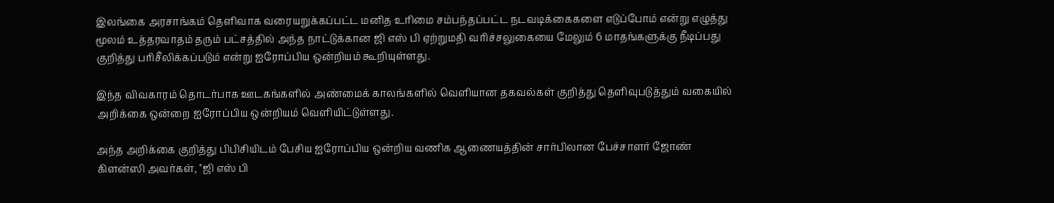இலங்கை அரசாங்கம் தெளிவாக வரையறுக்கப்பட்ட மனித உரிமை சம்பந்தப்பட்ட நடவடிக்கைகளை எடுப்போம் என்று எழுத்து மூலம் உத்தரவாதம் தரும் பட்சத்தில் அந்த நாட்டுக்கான ஜி எஸ் பி ஏற்றுமதி வரிச்சலுகையை மேலும் 6 மாதங்களுக்கு நீடிப்பது குறித்து பரிசீலிக்கப்படும் என்று ஐரோப்பிய ஒன்றியம் கூறியுள்ளது.

இந்த விவகாரம் தொடர்பாக ஊடகங்களில் அண்மைக் காலங்களில் வெளியான தகவல்கள் குறித்து தெளிவுபடுத்தும் வகையில் அறிக்கை ஒன்றை ஐரோப்பிய ஒன்றியம் வெளியிட்டுள்ளது.

அந்த அறிக்கை குறித்து பிபிசியிடம் பேசிய ஐரோப்பிய ஒன்றிய வணிக ஆணையத்தின் சார்பிலான பேச்சாளர் ஜோண் கிளன்ஸி அவர்கள், ''ஜி எஸ் பி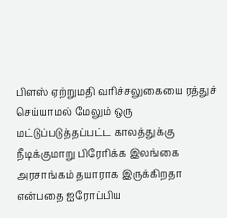பிளஸ் ஏற்றுமதி வரிச்சலுகையை ரத்துச் செய்யாமல் மேலும் ஒரு மட்டுப்படுத்தப்பட்ட காலத்துக்கு நீடிக்குமாறு பிரேரிக்க இலங்கை அரசாங்கம் தயாராக இருக்கிறதா என்பதை ஐரோப்பிய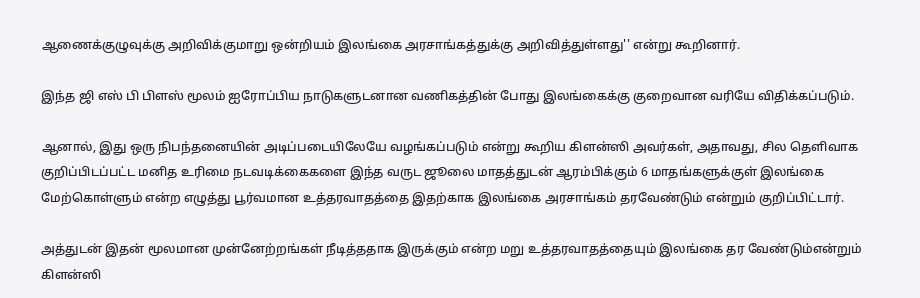ஆணைக்குழுவுக்கு அறிவிக்குமாறு ஒன்றியம் இலங்கை அரசாங்கத்துக்கு அறிவித்துள்ளது'' என்று கூறினார்.

இந்த ஜி எஸ் பி பிளஸ் மூலம் ஐரோப்பிய நாடுகளுடனான வணிகத்தின் போது இலங்கைக்கு குறைவான வரியே விதிக்கப்படும்.

ஆனால், இது ஒரு நிபந்தனையின் அடிப்படையிலேயே வழங்கப்படும் என்று கூறிய கிளன்ஸி அவர்கள், அதாவது, சில தெளிவாக குறிப்பிடப்பட்ட மனித உரிமை நடவடிக்கைகளை இந்த வருட ஜூலை மாதத்துடன் ஆரம்பிக்கும் 6 மாதங்களுக்குள் இலங்கை மேற்கொள்ளும் என்ற எழுத்து பூர்வமான உத்தரவாதத்தை இதற்காக இலங்கை அரசாங்கம் தரவேண்டும் என்றும் குறிப்பிட்டார்.

அத்துடன் இதன் மூலமான முன்னேற்றங்கள் நீடித்ததாக இருக்கும் என்ற மறு உத்தரவாதத்தையும் இலங்கை தர வேண்டும்என்றும் கிளன்ஸி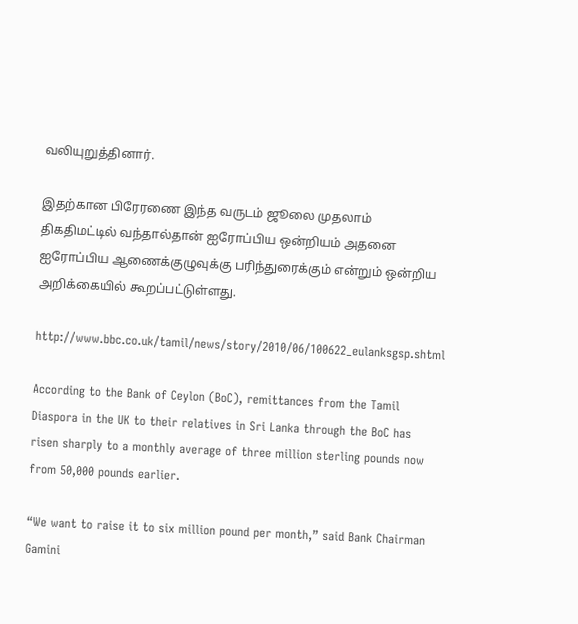வலியுறுத்தினார்.

இதற்கான பிரேரணை இந்த வருடம் ஜூலை முதலாம் திகதிமட்டில் வந்தால்தான் ஐரோப்பிய ஒன்றியம் அதனை ஐரோப்பிய ஆணைக்குழுவுக்கு பரிந்துரைக்கும் என்றும் ஒன்றிய அறிக்கையில் கூறப்பட்டுள்ளது.

http://www.bbc.co.uk/tamil/news/story/2010/06/100622_eulanksgsp.shtml

According to the Bank of Ceylon (BoC), remittances from the Tamil Diaspora in the UK to their relatives in Sri Lanka through the BoC has risen sharply to a monthly average of three million sterling pounds now from 50,000 pounds earlier.

“We want to raise it to six million pound per month,” said Bank Chairman Gamini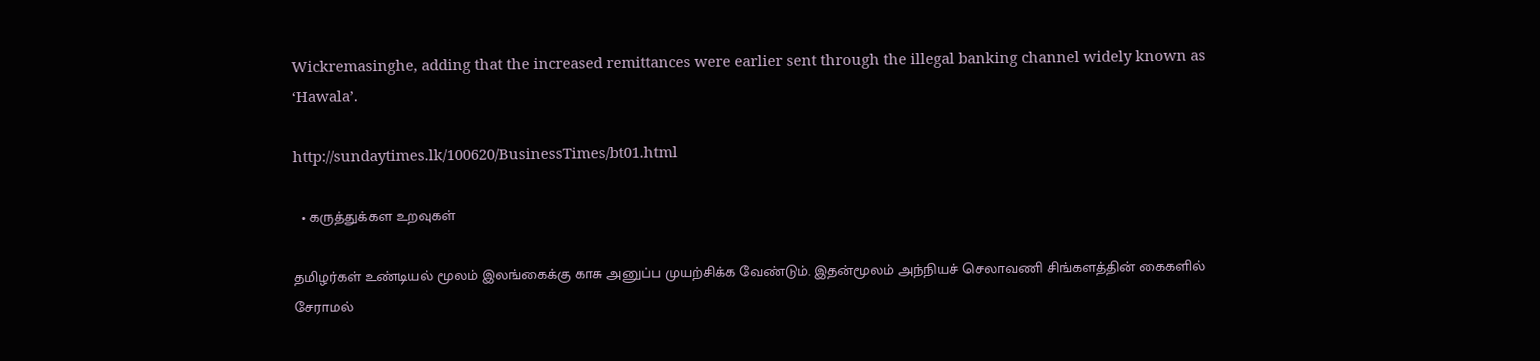Wickremasinghe, adding that the increased remittances were earlier sent through the illegal banking channel widely known as ‘Hawala’.

http://sundaytimes.lk/100620/BusinessTimes/bt01.html

  • கருத்துக்கள உறவுகள்

தமிழர்கள் உண்டியல் மூலம் இலங்கைக்கு காசு அனுப்ப முயற்சிக்க வேண்டும். இதன்மூலம் அந்நியச் செலாவணி சிங்களத்தின் கைகளில் சேராமல்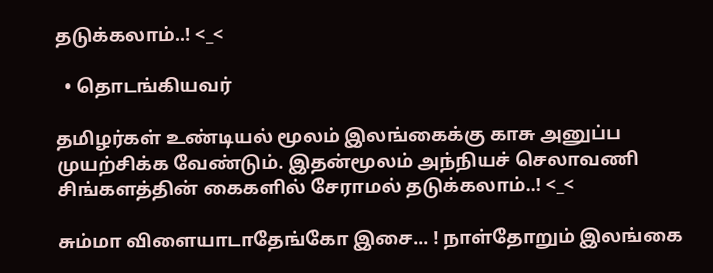தடுக்கலாம்..! <_<

  • தொடங்கியவர்

தமிழர்கள் உண்டியல் மூலம் இலங்கைக்கு காசு அனுப்ப முயற்சிக்க வேண்டும். இதன்மூலம் அந்நியச் செலாவணி சிங்களத்தின் கைகளில் சேராமல் தடுக்கலாம்..! <_<

சும்மா விளையாடாதேங்கோ இசை... ! நாள்தோறும் இலங்கை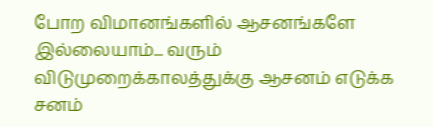போற விமானங்களில் ஆசனங்களே இல்லையாம்... வரும் விடுமுறைக்காலத்துக்கு ஆசனம் எடுக்க சனம்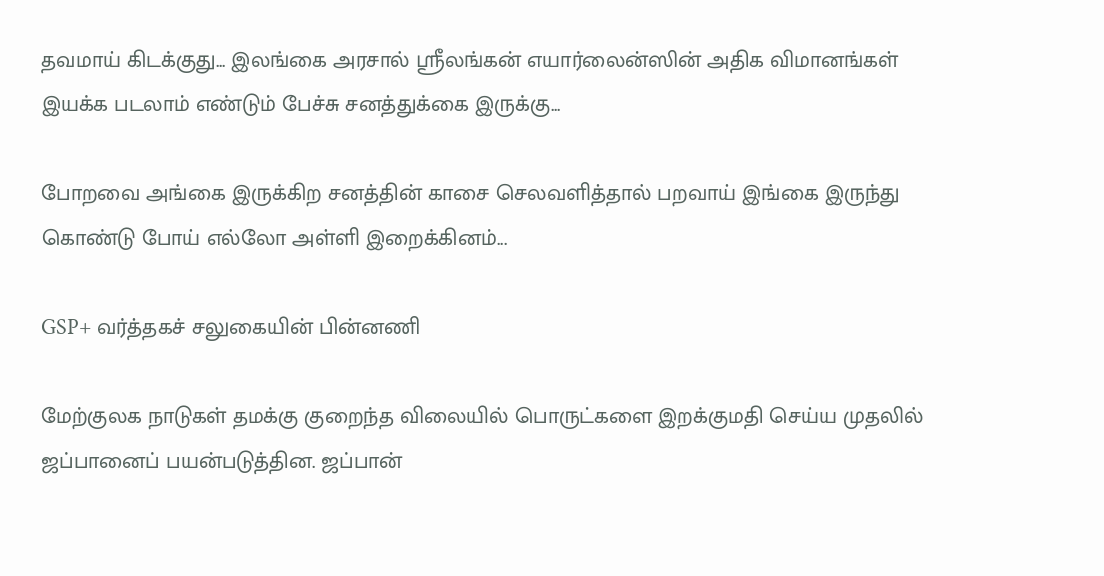தவமாய் கிடக்குது... இலங்கை அரசால் ஸ்ரீலங்கன் எயார்லைன்ஸின் அதிக விமானங்கள் இயக்க படலாம் எண்டும் பேச்சு சனத்துக்கை இருக்கு...

போறவை அங்கை இருக்கிற சனத்தின் காசை செலவளித்தால் பறவாய் இங்கை இருந்து கொண்டு போய் எல்லோ அள்ளி இறைக்கினம்...

GSP+ வர்த்தகச் சலுகையின் பின்னணி

மேற்குலக நாடுகள் தமக்கு குறைந்த விலையில் பொருட்களை இறக்குமதி செய்ய முதலில் ஜப்பானைப் பயன்படுத்தின. ஜப்பான்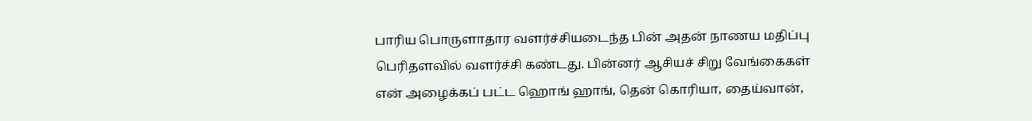பாரிய பொருளாதார வளர்ச்சியடைந்த பின் அதன் நாணய மதிப்பு பெரிதளவில் வளர்ச்சி கண்டது. பின்னர் ஆசியச் சிறு வேங்கைகள் என் அழைக்கப் பட்ட ஹொங் ஹாங், தென் கொரியா, தைய்வான்,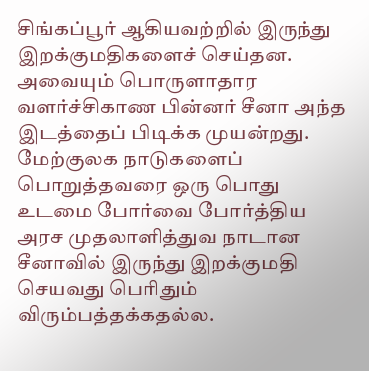சிங்கப்பூர் ஆகியவற்றில் இருந்து இறக்குமதிகளைச் செய்தன. அவையும் பொருளாதார வளர்ச்சிகாண பின்னர் சீனா அந்த இடத்தைப் பிடிக்க முயன்றது. மேற்குலக நாடுகளைப் பொறுத்தவரை ஒரு பொது உடமை போர்வை போர்த்திய அரச முதலாளித்துவ நாடான சீனாவில் இருந்து இறக்குமதி செயவது பெரிதும் விரும்பத்தக்கதல்ல.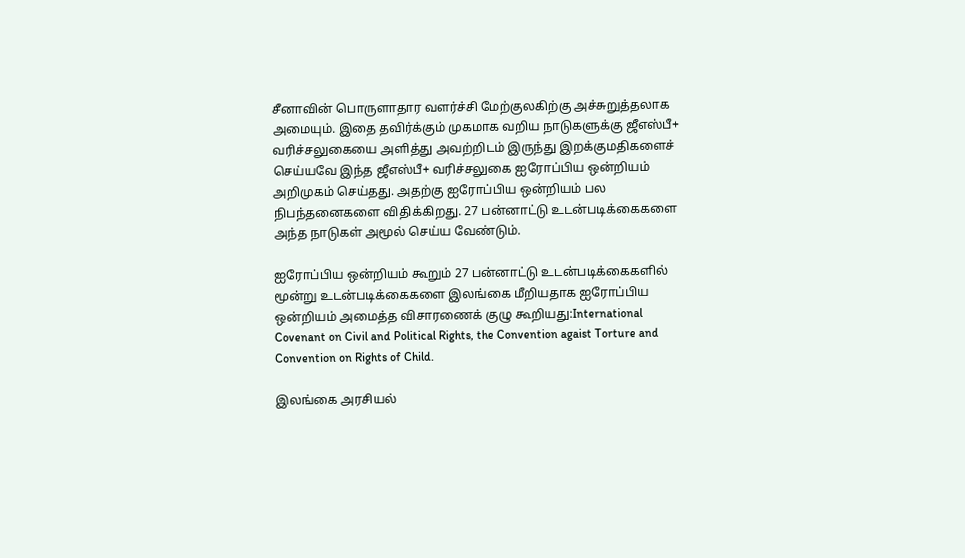சீனாவின் பொருளாதார வளர்ச்சி மேற்குலகிற்கு அச்சுறுத்தலாக அமையும். இதை தவிர்க்கும் முகமாக வறிய நாடுகளுக்கு ஜீஎஸ்பீ+ வரிச்சலுகையை அளித்து அவற்றிடம் இருந்து இறக்குமதிகளைச் செய்யவே இந்த ஜீஎஸ்பீ+ வரிச்சலுகை ஐரோப்பிய ஒன்றியம் அறிமுகம் செய்தது. அதற்கு ஐரோப்பிய ஒன்றியம் பல நிபந்தனைகளை விதிக்கிறது. 27 பன்னாட்டு உடன்படிக்கைகளை அந்த நாடுகள் அமூல் செய்ய வேண்டும்.

ஐரோப்பிய ஒன்றியம் கூறும் 27 பன்னாட்டு உடன்படிக்கைகளில் மூன்று உடன்படிக்கைகளை இலங்கை மீறியதாக ஐரோப்பிய ஒன்றியம் அமைத்த விசாரணைக் குழு கூறியது:International Covenant on Civil and Political Rights, the Convention agaist Torture and Convention on Rights of Child.

இலங்கை அரசியல்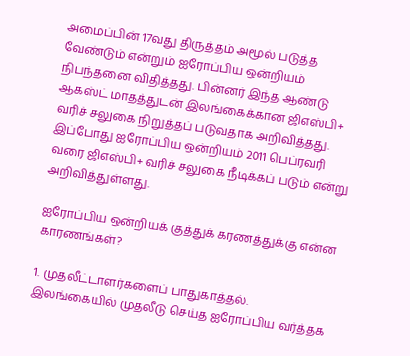அமைப்பின் 17வது திருத்தம் அமூல் படுத்த வேண்டும் என்றும் ஐரோப்பிய ஒன்றியம் நிபந்தனை விதித்தது. பின்னர் இந்த ஆண்டு ஆகஸ்ட் மாதத்துடன் இலங்கைக்கான ஜிஎஸ்பி+ வரிச் சலுகை நிறுத்தப் படுவதாக அறிவித்தது. இப்போது ஐரோப்பிய ஒன்றியம் 2011 பெப்ரவரி வரை ஜிஎஸ்பி+ வரிச் சலுகை நீடிக்கப் படும் என்று அறிவித்துள்ளது.

ஐரோப்பிய ஒன்றியக் குத்துக் கரணத்துக்கு என்ன காரணங்கள்?

1. முதலீட்டாளர்களைப் பாதுகாத்தல். இலங்கையில் முதலீடு செய்த ஐரோப்பிய வர்த்தக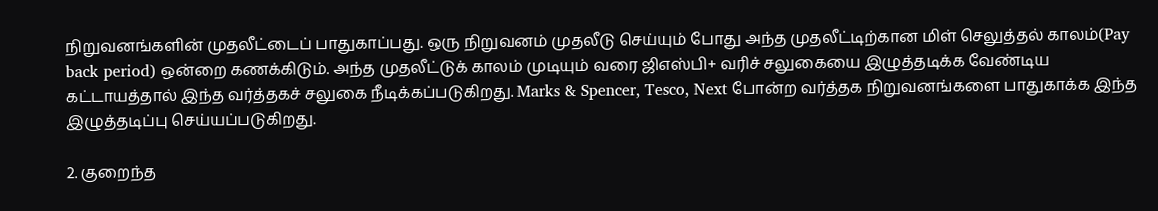நிறுவனங்களின் முதலீட்டைப் பாதுகாப்பது. ஒரு நிறுவனம் முதலீடு செய்யும் போது அந்த முதலீட்டிற்கான மிள் செலுத்தல் காலம்(Pay back period) ஒன்றை கணக்கிடும். அந்த முதலீட்டுக் காலம் முடியும் வரை ஜிஎஸ்பி+ வரிச் சலுகையை இழுத்தடிக்க வேண்டிய கட்டாயத்தால் இந்த வர்த்தகச் சலுகை நீடிக்கப்படுகிறது. Marks & Spencer, Tesco, Next போன்ற வர்த்தக நிறுவனங்களை பாதுகாக்க இந்த இழுத்தடிப்பு செய்யப்படுகிறது.

2. குறைந்த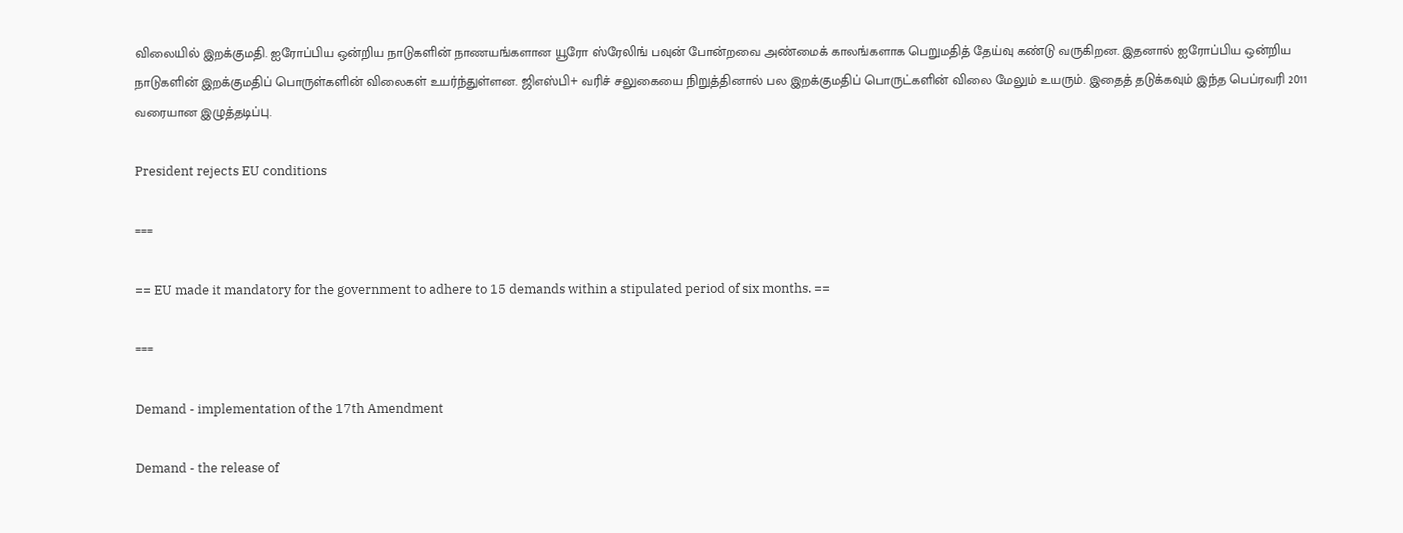விலையில் இறக்குமதி. ஐரோப்பிய ஒன்றிய நாடுகளின் நாணயங்களான யூரோ ஸ்ரேலிங் பவுன் போன்றவை அண்மைக் காலங்களாக பெறுமதித் தேய்வு கண்டு வருகிறன. இதனால் ஐரோப்பிய ஒன்றிய நாடுகளின் இறக்குமதிப் பொருள்களின் விலைகள் உயர்ந்துள்ளன. ஜிஎஸ்பி+ வரிச் சலுகையை நிறுத்தினால் பல இறக்குமதிப் பொருட்களின் விலை மேலும் உயரும். இதைத் தடுக்கவும் இந்த பெப்ரவரி 2011 வரையான இழுத்தடிப்பு.

President rejects EU conditions

===

== EU made it mandatory for the government to adhere to 15 demands within a stipulated period of six months. ==

===

Demand - implementation of the 17th Amendment

Demand - the release of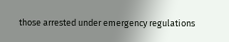those arrested under emergency regulations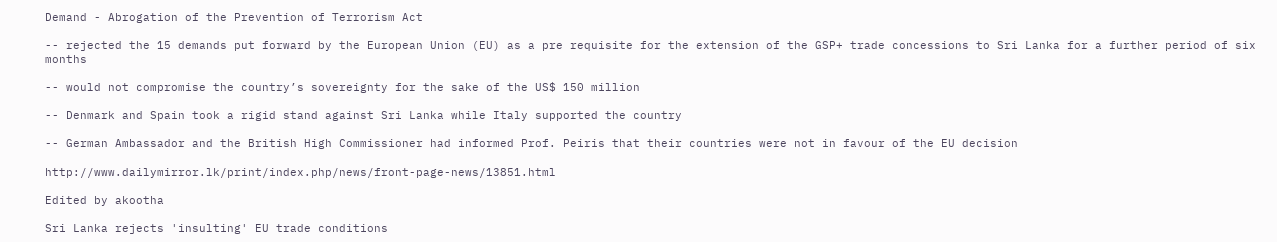Demand - Abrogation of the Prevention of Terrorism Act

-- rejected the 15 demands put forward by the European Union (EU) as a pre requisite for the extension of the GSP+ trade concessions to Sri Lanka for a further period of six months

-- would not compromise the country’s sovereignty for the sake of the US$ 150 million

-- Denmark and Spain took a rigid stand against Sri Lanka while Italy supported the country

-- German Ambassador and the British High Commissioner had informed Prof. Peiris that their countries were not in favour of the EU decision

http://www.dailymirror.lk/print/index.php/news/front-page-news/13851.html

Edited by akootha

Sri Lanka rejects 'insulting' EU trade conditions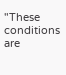"These conditions are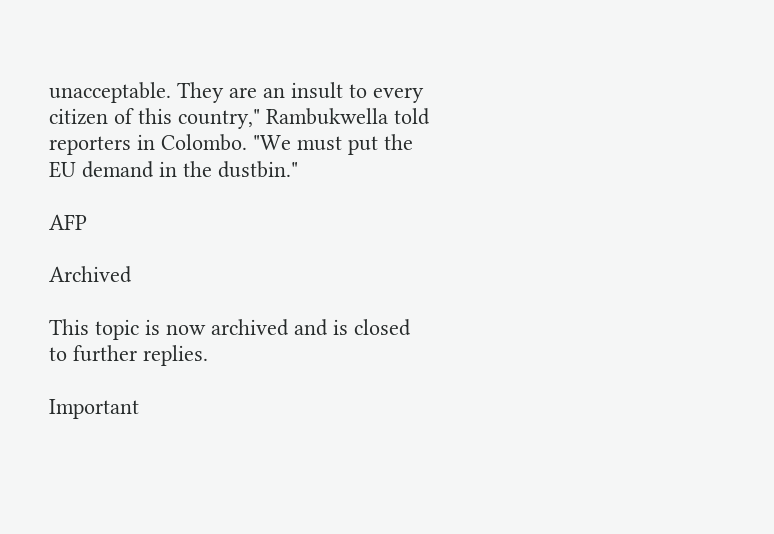unacceptable. They are an insult to every citizen of this country," Rambukwella told reporters in Colombo. "We must put the EU demand in the dustbin."

AFP

Archived

This topic is now archived and is closed to further replies.

Important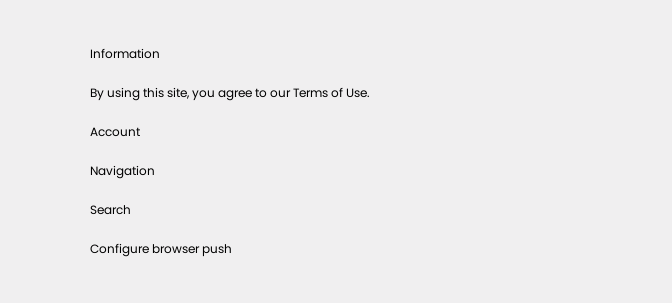Information

By using this site, you agree to our Terms of Use.

Account

Navigation

Search

Configure browser push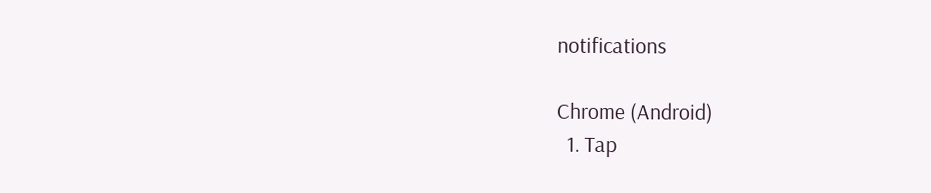notifications

Chrome (Android)
  1. Tap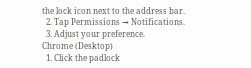the lock icon next to the address bar.
  2. Tap Permissions → Notifications.
  3. Adjust your preference.
Chrome (Desktop)
  1. Click the padlock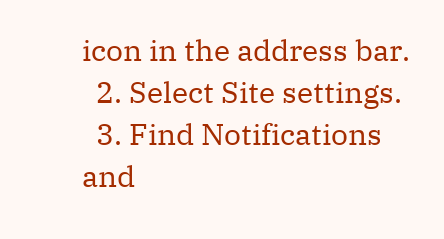icon in the address bar.
  2. Select Site settings.
  3. Find Notifications and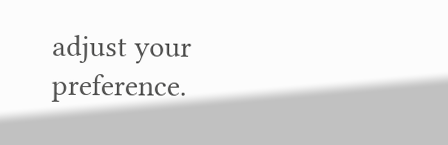adjust your preference.